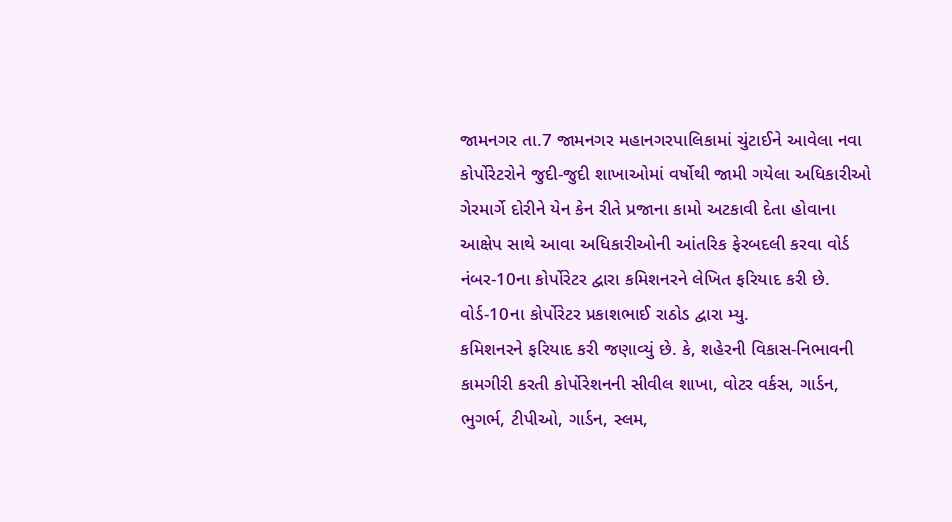જામનગર તા.7 જામનગર મહાનગરપાલિકામાં ચુંટાઈને આવેલા નવા કોર્પોરેટરોને જુદી-જુદી શાખાઓમાં વર્ષોથી જામી ગયેલા અધિકારીઓ ગેરમાર્ગે દોરીને યેન કેન રીતે પ્રજાના કામો અટકાવી દેતા હોવાના આક્ષેપ સાથે આવા અધિકારીઓની આંતરિક ફેરબદલી કરવા વોર્ડ નંબર-10ના કોર્પોરેટર દ્વારા કમિશનરને લેખિત ફરિયાદ કરી છે.
વોર્ડ-10ના કોર્પોરેટર પ્રકાશભાઈ રાઠોડ દ્વારા મ્યુ.
કમિશનરને ફરિયાદ કરી જણાવ્યું છે. કે, શહેરની વિકાસ-નિભાવની કામગીરી કરતી કોર્પોરેશનની સીવીલ શાખા, વોટર વર્કસ, ગાર્ડન, ભુગર્ભ, ટીપીઓ, ગાર્ડન, સ્લમ,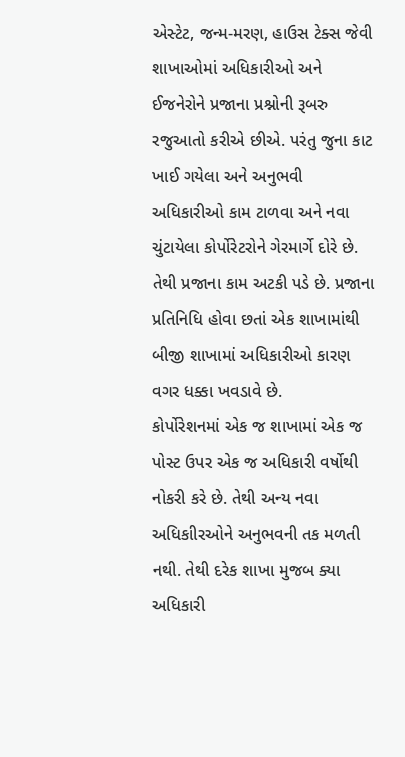એસ્ટેટ, જન્મ-મરણ, હાઉસ ટેક્સ જેવી શાખાઓમાં અધિકારીઓ અને ઈજનેરોને પ્રજાના પ્રશ્નોની રૂબરુ રજુઆતો કરીએ છીએ. પરંતુ જુના કાટ ખાઈ ગયેલા અને અનુભવી અધિકારીઓ કામ ટાળવા અને નવા ચુંટાયેલા કોર્પોરેટરોને ગેરમાર્ગે દોરે છે. તેથી પ્રજાના કામ અટકી પડે છે. પ્રજાના પ્રતિનિધિ હોવા છતાં એક શાખામાંથી બીજી શાખામાં અધિકારીઓ કારણ વગર ધક્કા ખવડાવે છે.
કોર્પોરેશનમાં એક જ શાખામાં એક જ પોસ્ટ ઉપર એક જ અધિકારી વર્ષોથી નોકરી કરે છે. તેથી અન્ય નવા અધિકાીરઓને અનુભવની તક મળતી નથી. તેથી દરેક શાખા મુજબ ક્યા અધિકારી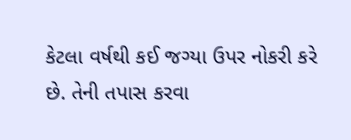કેટલા વર્ષથી કઈ જગ્યા ઉપર નોકરી કરે છે. તેની તપાસ કરવા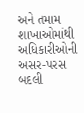અને તમામ શાખાઓમાંથી અધિકારીઓની અસર-પરસ બદલી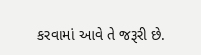કરવામાં આવે તે જરૂરી છે.